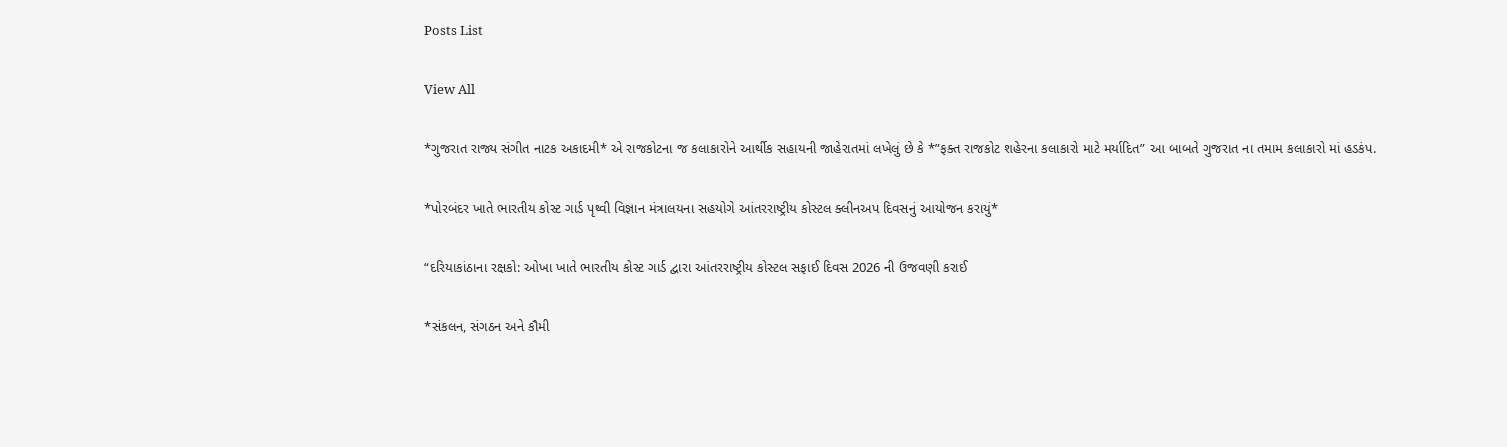Posts List

View All

*ગુજરાત રાજ્ય સંગીત નાટક અકાદમી* એ રાજકોટના જ કલાકારોને આર્થીક સહાયની જાહેરાતમાં લખેલું છે કે *”ફક્ત રાજકોટ શહેરના કલાકારો માટે મર્યાદિત” આ બાબતે ગુજરાત ના તમામ કલાકારો માં હડકંપ.

*પોરબંદર ખાતે ભારતીય કોસ્ટ ગાર્ડ પૃથ્વી વિજ્ઞાન મંત્રાલયના સહયોગે આંતરરાષ્ટ્રીય કોસ્ટલ ક્લીનઅપ દિવસનું આયોજન કરાયું*

“દરિયાકાંઠાના રક્ષકો: ઓખા ખાતે ભારતીય કોસ્ટ ગાર્ડ દ્વારા આંતરરાષ્ટ્રીય કોસ્ટલ સફાઈ દિવસ 2026 ની ઉજવણી કરાઈ

*સંકલન, સંગઠન અને કૌમી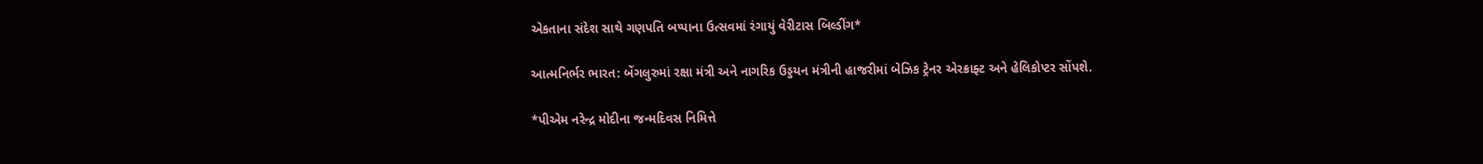એકતાના સંદેશ સાથે ગણપતિ બપ્પાના ઉત્સવમાં રંગાયું વેરીટાસ બિલ્ડીંગ*

આત્મનિર્ભર ભારત: બેંગલુરુમાં રક્ષા મંત્રી અને નાગરિક ઉડ્ડયન મંત્રીની હાજરીમાં બેઝિક ટ્રેનર એરક્રાફ્ટ અને હેલિકોપ્ટર સોંપશે.

*પીએમ નરેન્દ્ર મોદીના જન્મદિવસ નિમિત્તે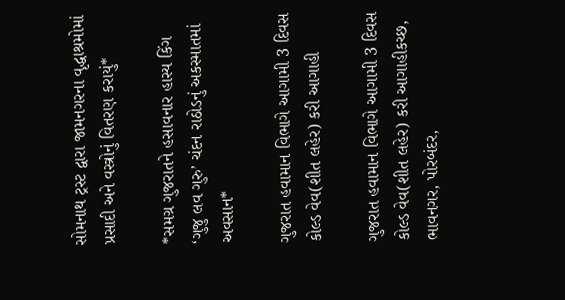સોમનાથ ટ્રસ્ટ દ્વારા જામનગરના વૃદ્ધાશ્રમોમાં પ્રસાદી અને વસ્ત્રોનું વિતરણ કરાયું*

*સમગ્ર ગુજરાતને હસાવનાર હાસ્ય કિંગ ‘ગુજુ લવ ગુરુ’ ચંદન રાઠોડનું અકસ્માતમાં અવસાન*

ગુજરાત હવામાન વિભાગે આગામી 3 દિવસ કોલ્ડ વેવ(શીત લહેર) કરી આગાહી

ગુજરાત હવામાન વિભાગે આગામી 3 દિવસ કોલ્ડ વેવ(શીત લહેર) કરી આગાહીકચ્છ, ભાવનગર, પોરબંદર,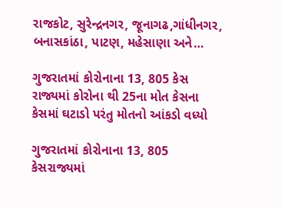રાજકોટ, સુરેન્દ્રનગર, જૂનાગઢ,ગાંધીનગર, બનાસકાંઠા, પાટણ, મહેસાણા અને…

ગુજરાતમાં કોરોનાના 13, 805 કેસ રાજ્યમાં કોરોના થી 25ના મોત કેસના કેસમાં ઘટાડો પરંતુ મોતનો આંકડો વધ્યો

ગુજરાતમાં કોરોનાના 13, 805 કેસરાજ્યમાં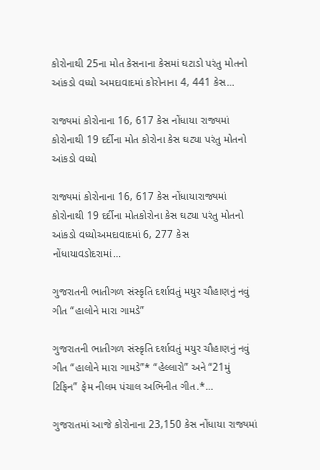કોરોનાથી 25ના મોત કેસનાના કેસમાં ઘટાડો પરંતુ મોતનો આંકડો વધ્યો અમદાવાદમાં કોરોનાના 4, 441 કેસ…

રાજ્યમાં કોરોનાના 16, 617 કેસ નોંધાયા રાજ્યમાં કોરોનાથી 19 દર્દીના મોત કોરોના કેસ ઘટ્યા પરંતુ મોતનો આંકડો વધ્યો

રાજ્યમાં કોરોનાના 16, 617 કેસ નોંધાયારાજ્યમાં કોરોનાથી 19 દર્દીના મોતકોરોના કેસ ઘટ્યા પરંતુ મોતનો આંકડો વધ્યોઅમદાવાદમાં 6, 277 કેસ નોંધાયાવડોદરામાં…

ગુજરાતની ભાતીગળ સંસ્કૃતિ દર્શાવતું મયુર ચૌહાણનું નવું ગીત “હાલોને મારા ગામડે”

ગુજરાતની ભાતીગળ સંસ્કૃતિ દર્શાવતું મયુર ચૌહાણનું નવું ગીત “હાલોને મારા ગામડે”* “હેલ્લારો” અને “21મું ટિફિન” ફેમ નીલમ પંચાલ અભિનીત ગીત.*…

ગુજરાતમાં આજે કોરોનાના 23,150 કેસ નોંધાયા રાજ્યમાં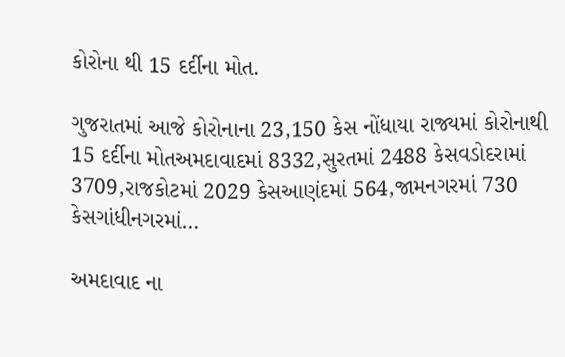કોરોના થી 15 દર્દીના મોત.

ગુજરાતમાં આજે કોરોનાના 23,150 કેસ નોંધાયા રાજ્યમાં કોરોનાથી 15 દર્દીના મોતઅમદાવાદમાં 8332,સુરતમાં 2488 કેસવડોદરામાં 3709,રાજકોટમાં 2029 કેસઆણંદમાં 564,જામનગરમાં 730 કેસગાંધીનગરમાં…

અમદાવાદ ના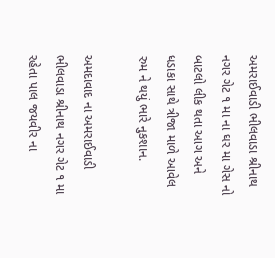અમરાઈવાડી ભીલવાડા શ્રીનાથ નગર ગેટ ૧ મા ના ઘર મા ગેસ નો બાટલો લીક થતા આગ અને ધડાકા સાથે ત્રીજા માળે આવેલ રુમ ને થયું ભારે નુકશાન.

અમદાવાદ ના અમરાઈવાડી ભીલવાડા શ્રીનાથ નગર ગેટ ૧ મા રહેતા પાલ જયવીર ના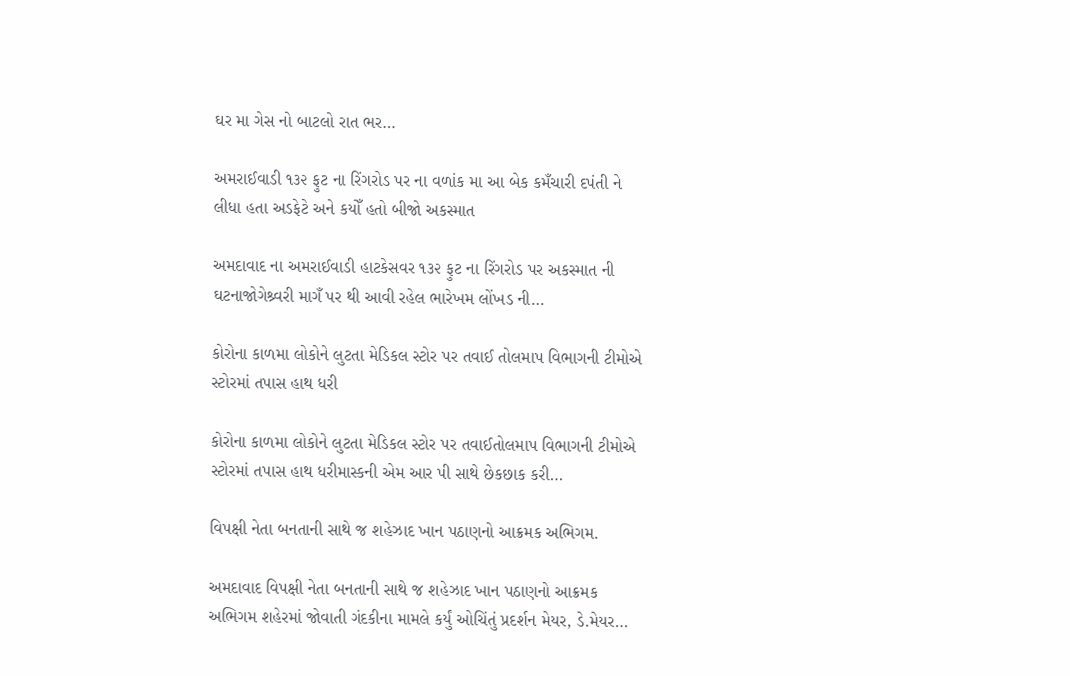ઘર મા ગેસ નો બાટલો રાત ભર…

અમરાઈવાડી ૧૩૨ ફુટ ના રિંગરોડ પર ના વળાંક મા આ બેક કમઁચારી દપંતી ને લીધા હતા અડફેટે અને કયોઁ હતો બીજો અકસ્માત

અમદાવાદ ના અમરાઈવાડી હાટકેસવર ૧૩૨ ફુટ ના રિંગરોડ પર અકસ્માત ની ઘટનાજોગેશ્ર્વરી માગઁ પર થી આવી રહેલ ભારેખમ લોંખડ ની…

કોરોના કાળમા લોકોને લુટતા મેડિકલ સ્ટોર પર તવાઈ તોલમાપ વિભાગની ટીમોએ સ્ટોરમાં તપાસ હાથ ધરી

કોરોના કાળમા લોકોને લુટતા મેડિકલ સ્ટોર પર તવાઈતોલમાપ વિભાગની ટીમોએ સ્ટોરમાં તપાસ હાથ ધરીમાસ્કની એમ આર પી સાથે છેકછાક કરી…

વિપક્ષી નેતા બનતાની સાથે જ શહેઝાદ ખાન પઠાણનો આક્રમક અભિગમ.

અમદાવાદ વિપક્ષી નેતા બનતાની સાથે જ શહેઝાદ ખાન પઠાણનો આક્રમક અભિગમ શહેરમાં જોવાતી ગંદકીના મામલે કર્યું ઓચિંતું પ્રદર્શન મેયર, ડે.મેયર…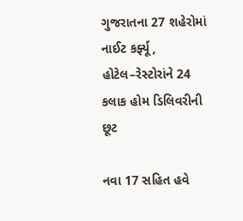ગુજરાતના 27 શહેરોમાં નાઈટ કર્ફ્યૂ, હોટેલ–રેસ્ટોરાંને 24 કલાક હોમ ડિલિવરીની છૂટ

નવા 17 સહિત હવે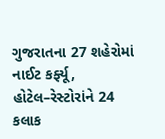ગુજરાતના 27 શહેરોમાં નાઈટ કર્ફ્યૂ, હોટેલ–રેસ્ટોરાંને 24 કલાક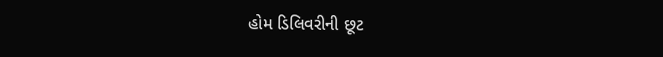હોમ ડિલિવરીની છૂટ